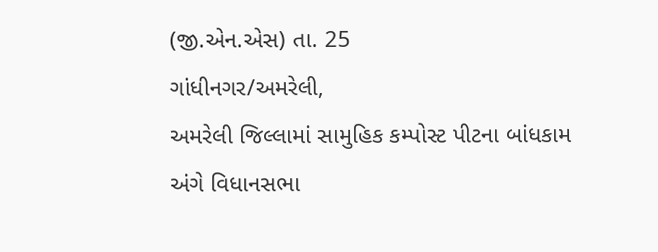(જી.એન.એસ) તા. 25
ગાંધીનગર/અમરેલી,
અમરેલી જિલ્લામાં સામુહિક કમ્પોસ્ટ પીટના બાંધકામ અંગે વિધાનસભા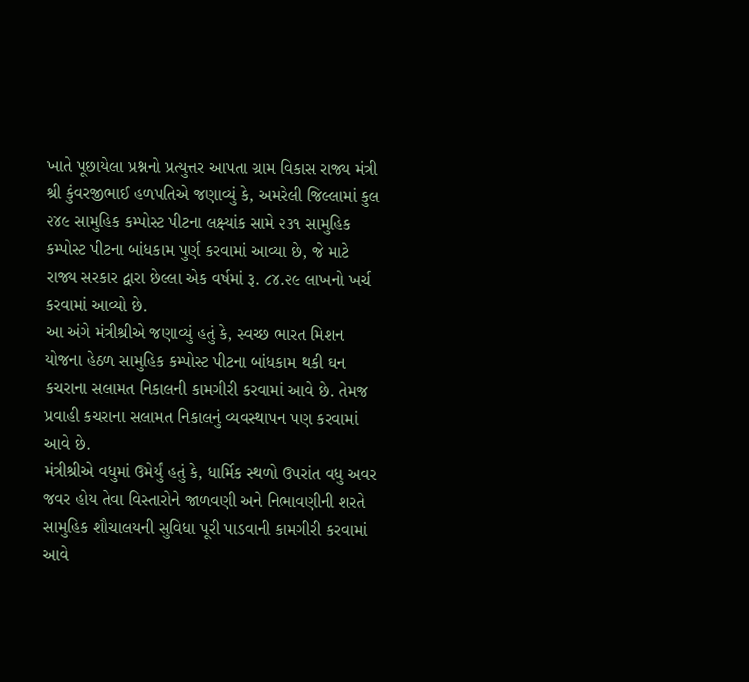ખાતે પૂછાયેલા પ્રશ્નનો પ્રત્યુત્તર આપતા ગ્રામ વિકાસ રાજ્ય મંત્રી શ્રી કુંવરજીભાઈ હળપતિએ જણાવ્યું કે, અમરેલી જિલ્લામાં કુલ ૨૪૯ સામુહિક કમ્પોસ્ટ પીટના લક્ષ્યાંક સામે ૨૩૧ સામુહિક કમ્પોસ્ટ પીટના બાંધકામ પુર્ણ કરવામાં આવ્યા છે, જે માટે રાજ્ય સરકાર દ્વારા છેલ્લા એક વર્ષમાં રૂ. ૮૪.૨૯ લાખનો ખર્ચ કરવામાં આવ્યો છે.
આ અંગે મંત્રીશ્રીએ જણાવ્યું હતું કે, સ્વચ્છ ભારત મિશન યોજના હેઠળ સામુહિક કમ્પોસ્ટ પીટના બાંધકામ થકી ઘન કચરાના સલામત નિકાલની કામગીરી કરવામાં આવે છે. તેમજ પ્રવાહી કચરાના સલામત નિકાલનું વ્યવસ્થાપન પણ કરવામાં આવે છે.
મંત્રીશ્રીએ વધુમાં ઉમેર્યું હતું કે, ધાર્મિક સ્થળો ઉપરાંત વધુ અવર જવર હોય તેવા વિસ્તારોને જાળવણી અને નિભાવણીની શરતે સામુહિક શૌચાલયની સુવિધા પૂરી પાડવાની કામગીરી કરવામાં આવે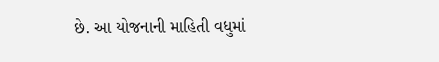છે. આ યોજનાની માહિતી વધુમાં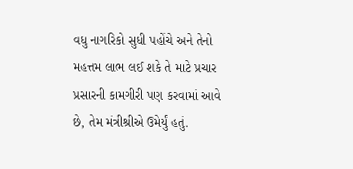વધુ નાગરિકો સુધી પહોંચે અને તેનો મહત્તમ લાભ લઈ શકે તે માટે પ્રચાર પ્રસારની કામગીરી પણ કરવામાં આવે છે, તેમ મંત્રીશ્રીએ ઉમેર્યું હતું.